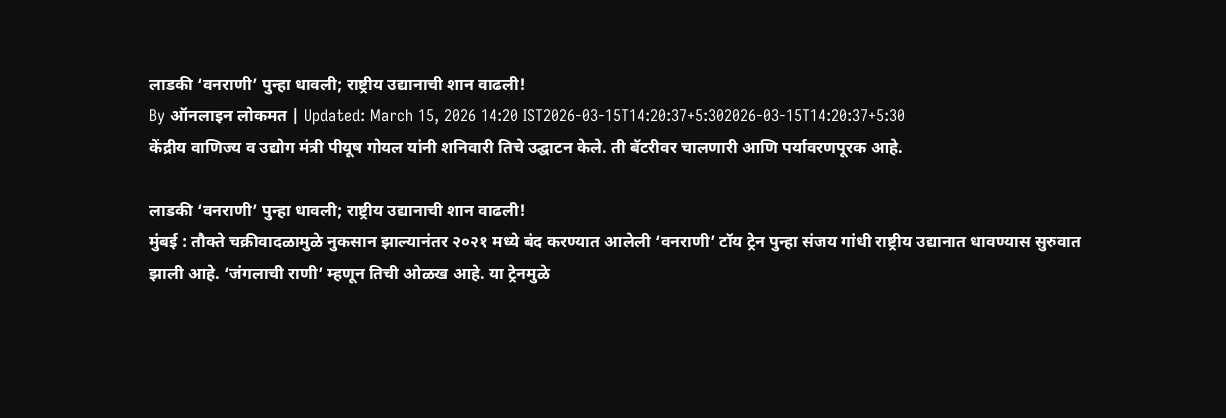लाडकी ‘वनराणी’ पुन्हा धावली; राष्ट्रीय उद्यानाची शान वाढली!
By ऑनलाइन लोकमत | Updated: March 15, 2026 14:20 IST2026-03-15T14:20:37+5:302026-03-15T14:20:37+5:30
केंद्रीय वाणिज्य व उद्योग मंत्री पीयूष गोयल यांनी शनिवारी तिचे उद्घाटन केले. ती बॅटरीवर चालणारी आणि पर्यावरणपूरक आहे.

लाडकी ‘वनराणी’ पुन्हा धावली; राष्ट्रीय उद्यानाची शान वाढली!
मुंबई : तौक्ते चक्रीवादळामुळे नुकसान झाल्यानंतर २०२१ मध्ये बंद करण्यात आलेली ‘वनराणी’ टॉय ट्रेन पुन्हा संजय गांधी राष्ट्रीय उद्यानात धावण्यास सुरुवात झाली आहे. ‘जंगलाची राणी’ म्हणून तिची ओळख आहे. या ट्रेनमुळे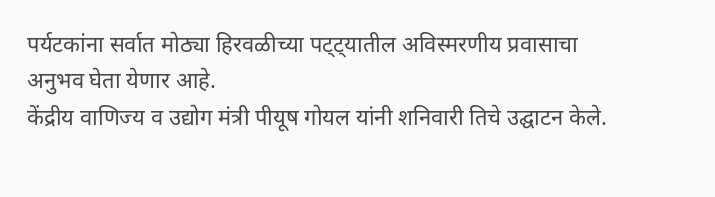पर्यटकांना सर्वात मोठ्या हिरवळीच्या पट्ट्यातील अविस्मरणीय प्रवासाचा अनुभव घेता येणार आहे.
केंद्रीय वाणिज्य व उद्योग मंत्री पीयूष गोयल यांनी शनिवारी तिचे उद्घाटन केले.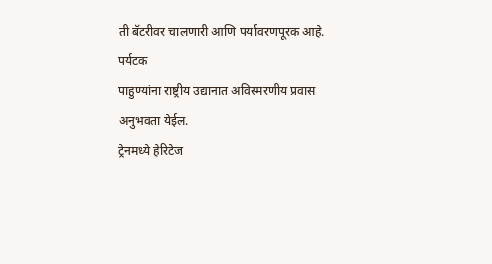ती बॅटरीवर चालणारी आणि पर्यावरणपूरक आहे.
पर्यटक
पाहुण्यांना राष्ट्रीय उद्यानात अविस्मरणीय प्रवास अनुभवता येईल.
ट्रेनमध्ये हेरिटेज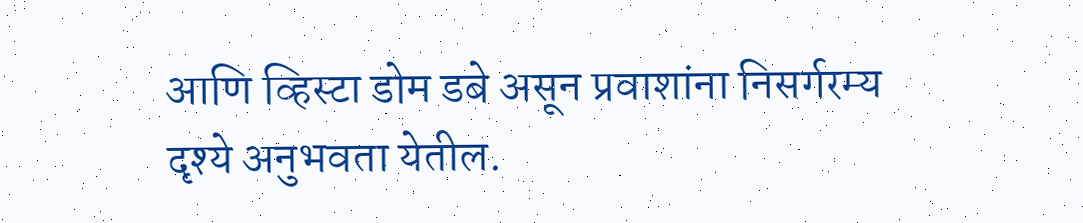आणि व्हिस्टा डोम डबे असून प्रवाशांना निसर्गरम्य दृश्ये अनुभवता येतील.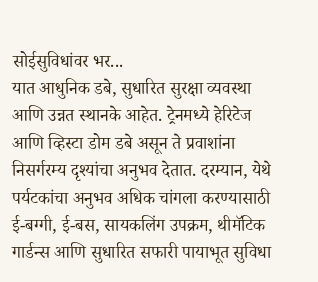सोईसुविधांवर भर...
यात आधुनिक डबे, सुधारित सुरक्षा व्यवस्था आणि उन्नत स्थानके आहेत. ट्रेनमध्ये हेरिटेज आणि व्हिस्टा डोम डबे असून ते प्रवाशांना निसर्गरम्य दृश्यांचा अनुभव देतात. दरम्यान, येथे पर्यटकांचा अनुभव अधिक चांगला करण्यासाठी ई-बग्गी, ई-बस, सायकलिंग उपक्रम, थीमॅटिक गार्डन्स आणि सुधारित सफारी पायाभूत सुविधा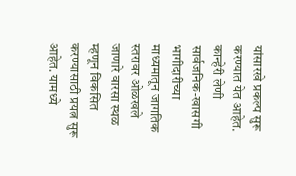यांसारखे प्रकल्प सुरू करण्यात येत आहेत.
कान्हेरी लेणी सार्वजनिक-खासगी भागीदारीच्या माध्यमातून जागतिक स्तरावर ओळखले जाणारे वारसा स्थळ म्हणून विकसित करण्यासाठी प्रयत्न सुरू आहेत. यामध्ये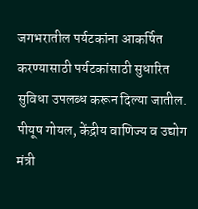जगभरातील पर्यटकांना आकर्षित करण्यासाठी पर्यटकांसाठी सुधारित सुविधा उपलब्ध करून दिल्या जातील.
पीयूष गोयल, केंद्रीय वाणिज्य व उद्योग मंत्री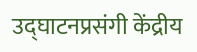उद्घाटनप्रसंगी केंद्रीय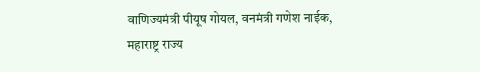वाणिज्यमंत्री पीयूष गोयल, वनमंत्री गणेश नाईक, महाराष्ट्र राज्य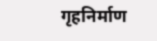गृहनिर्माण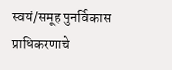स्वयं/समूह पुनर्विकास प्राधिकरणाचे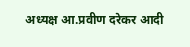अध्यक्ष आ.प्रवीण दरेकर आदी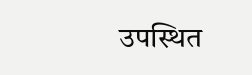उपस्थित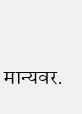मान्यवर.